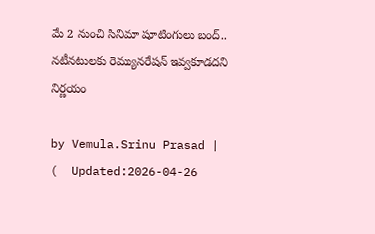మే 2 నుంచి సినిమా షూటింగులు బంద్‌.. నటీనటులకు రెమ్యునరేషన్‌ ఇవ్వకూడదని నిర్ణయం

by Vemula.Srinu Prasad |   (  Updated:2026-04-26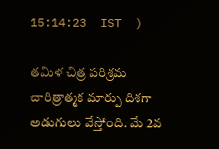15:14:23  IST  )

తమిళ చిత్ర పరిశ్రమ చారిత్రాత్మక మార్పు దిశగా అడుగులు వేస్తోంది. మే 2వ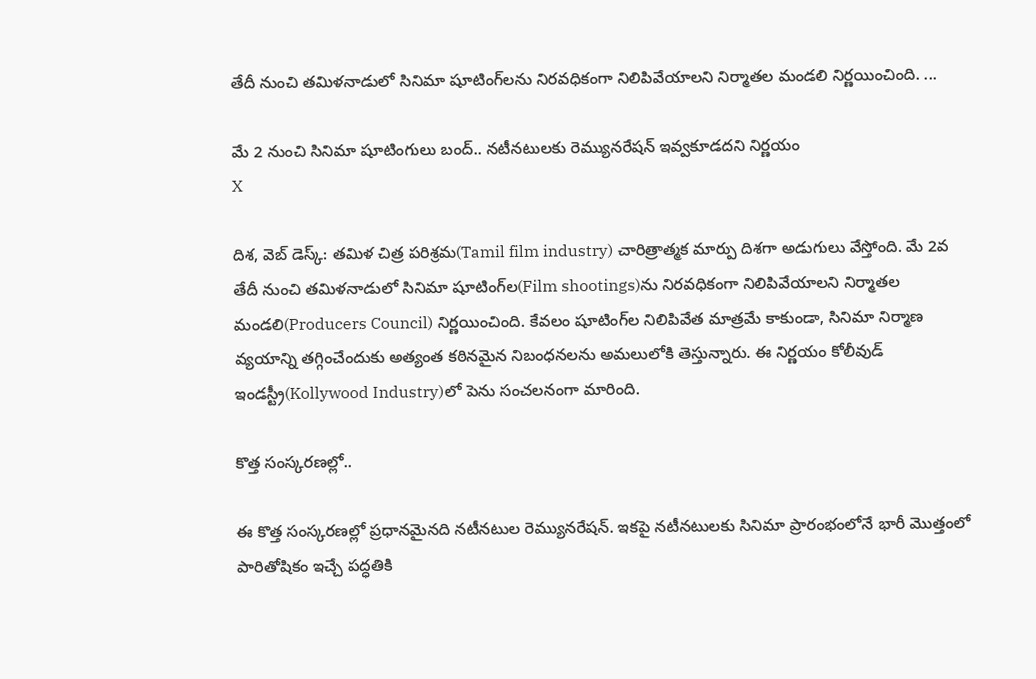తేదీ నుంచి తమిళనాడులో సినిమా షూటింగ్‌లను నిరవధికంగా నిలిపివేయాలని నిర్మాతల మండలి నిర్ణయించింది. ...

మే 2 నుంచి సినిమా షూటింగులు బంద్‌.. నటీనటులకు రెమ్యునరేషన్‌ ఇవ్వకూడదని నిర్ణయం
X

దిశ, వెబ్ డెస్క్: తమిళ చిత్ర పరిశ్రమ(Tamil film industry) చారిత్రాత్మక మార్పు దిశగా అడుగులు వేస్తోంది. మే 2వ తేదీ నుంచి తమిళనాడులో సినిమా షూటింగ్‌ల(Film shootings)ను నిరవధికంగా నిలిపివేయాలని నిర్మాతల మండలి(Producers Council) నిర్ణయించింది. కేవలం షూటింగ్‌ల నిలిపివేత మాత్రమే కాకుండా, సినిమా నిర్మాణ వ్యయాన్ని తగ్గించేందుకు అత్యంత కఠినమైన నిబంధనలను అమలులోకి తెస్తున్నారు. ఈ నిర్ణయం కోలీవుడ్ ఇండస్ట్రీ(Kollywood Industry)లో పెను సంచలనంగా మారింది.

కొత్త సంస్కరణల్లో..

ఈ కొత్త సంస్కరణల్లో ప్రధానమైనది నటీనటుల రెమ్యునరేషన్. ఇకపై నటీనటులకు సినిమా ప్రారంభంలోనే భారీ మొత్తంలో పారితోషికం ఇచ్చే పద్ధతికి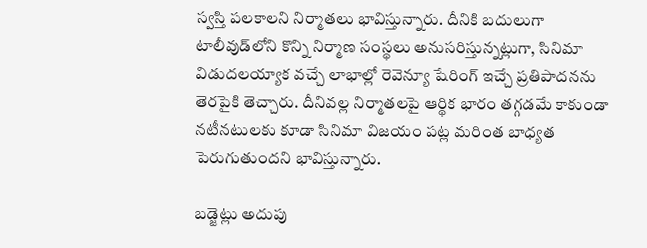స్వస్తి పలకాలని నిర్మాతలు భావిస్తున్నారు. దీనికి బదులుగా టాలీవుడ్‌లోని కొన్ని నిర్మాణ సంస్థలు అనుసరిస్తున్నట్లుగా, సినిమా విడుదలయ్యాక వచ్చే లాభాల్లో రెవెన్యూ షేరింగ్ ఇచ్చే ప్రతిపాదనను తెరపైకి తెచ్చారు. దీనివల్ల నిర్మాతలపై ఆర్థిక భారం తగ్గడమే కాకుండా నటీనటులకు కూడా సినిమా విజయం పట్ల మరింత బాధ్యత పెరుగుతుందని భావిస్తున్నారు.

బడ్జెట్లు అదుపు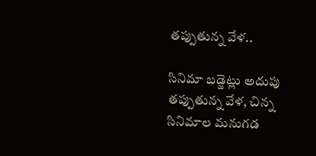తప్పుతున్న వేళ..

సినిమా బడ్జెట్లు అదుపు తప్పుతున్న వేళ, చిన్న సినిమాల మనుగడ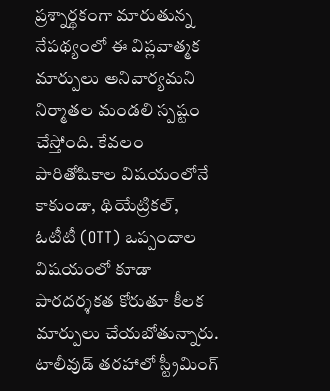ప్రశ్నార్థకంగా మారుతున్న నేపథ్యంలో ఈ విప్లవాత్మక మార్పులు అనివార్యమని నిర్మాతల మండలి స్పష్టం చేస్తోంది. కేవలం పారితోషికాల విషయంలోనే కాకుండా, థియేట్రికల్, ఓటీటీ (OTT) ఒప్పందాల విషయంలో కూడా పారదర్శకత కోరుతూ కీలక మార్పులు చేయబోతున్నారు. టాలీవుడ్ తరహాలో స్ట్రీమింగ్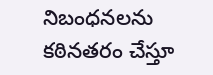నిబంధనలను కఠినతరం చేస్తూ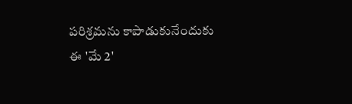పరిశ్రమను కాపాడుకునేందుకు ఈ 'మే 2'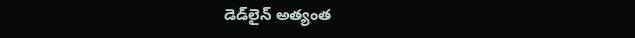డెడ్‌లైన్ అత్యంత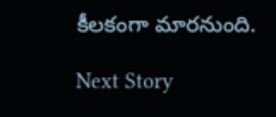కీలకంగా మారనుంది.

Next Story